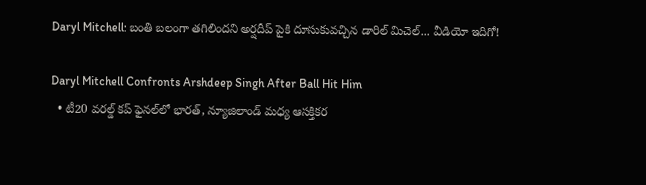Daryl Mitchell: బంతి బలంగా తగిలిందని అర్షదీప్ పైకి దూసుకువచ్చిన డారిల్ మిచెల్... వీడియో ఇదిగో!

Daryl Mitchell Confronts Arshdeep Singh After Ball Hit Him
  • టీ20 వరల్డ్ కప్ ఫైనల్‌లో భారత్, న్యూజిలాండ్ మధ్య ఆసక్తికర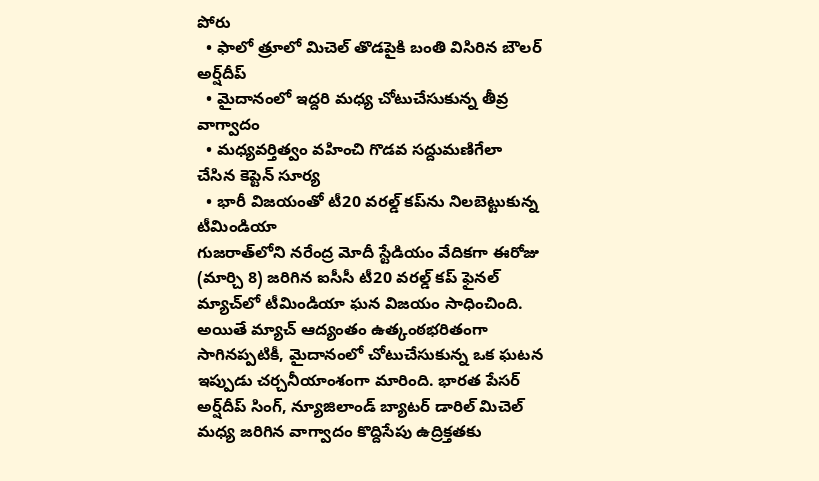పోరు
  • ఫాలో త్రూలో మిచెల్ తొడపైకి బంతి విసిరిన బౌలర్ అర్ష్‌దీప్
  • మైదానంలో ఇద్దరి మధ్య చోటుచేసుకున్న తీవ్ర వాగ్వాదం
  • మధ్యవర్తిత్వం వహించి గొడవ సద్దుమణిగేలా చేసిన కెప్టెన్ సూర్య
  • భారీ విజయంతో టీ20 వరల్డ్ కప్‌ను నిలబెట్టుకున్న టీమిండియా
గుజరాత్‌లోని నరేంద్ర మోదీ స్టేడియం వేదికగా ఈరోజు (మార్చి 8) జరిగిన ఐసీసీ టీ20 వరల్డ్ కప్ ఫైనల్ మ్యాచ్‌లో టీమిండియా ఘన విజయం సాధించింది. అయితే మ్యాచ్ ఆద్యంతం ఉత్కంఠభరితంగా సాగినప్పటికీ, మైదానంలో చోటుచేసుకున్న ఒక ఘటన ఇప్పుడు చర్చనీయాంశంగా మారింది. భారత పేసర్ అర్ష్‌దీప్ సింగ్, న్యూజిలాండ్ బ్యాటర్ డారిల్ మిచెల్ మధ్య జరిగిన వాగ్వాదం కొద్దిసేపు ఉద్రిక్తతకు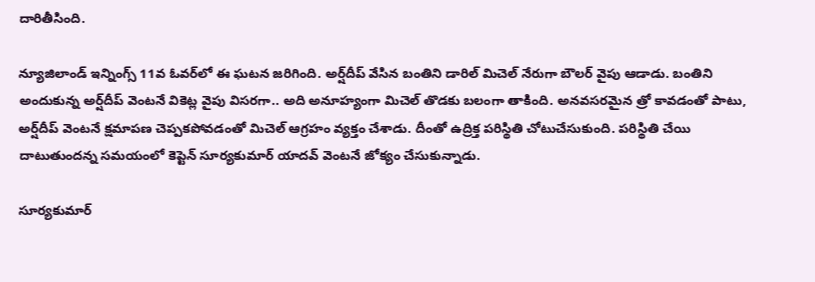దారితీసింది.

న్యూజిలాండ్ ఇన్నింగ్స్ 11వ ఓవర్‌లో ఈ ఘటన జరిగింది. అర్ష్‌దీప్ వేసిన బంతిని డారిల్ మిచెల్ నేరుగా బౌలర్ వైపు ఆడాడు. బంతిని అందుకున్న అర్ష్‌దీప్ వెంటనే వికెట్ల వైపు విసరగా.. అది అనూహ్యంగా మిచెల్ తొడకు బలంగా తాకింది. అనవసరమైన త్రో కావడంతో పాటు, అర్ష్‌దీప్ వెంటనే క్షమాపణ చెప్పకపోవడంతో మిచెల్ ఆగ్రహం వ్యక్తం చేశాడు. దీంతో ఉద్రిక్త పరిస్థితి చోటుచేసుకుంది. పరిస్థితి చేయి దాటుతుందన్న సమయంలో కెప్టెన్ సూర్యకుమార్ యాదవ్ వెంటనే జోక్యం చేసుకున్నాడు.

సూర్యకుమార్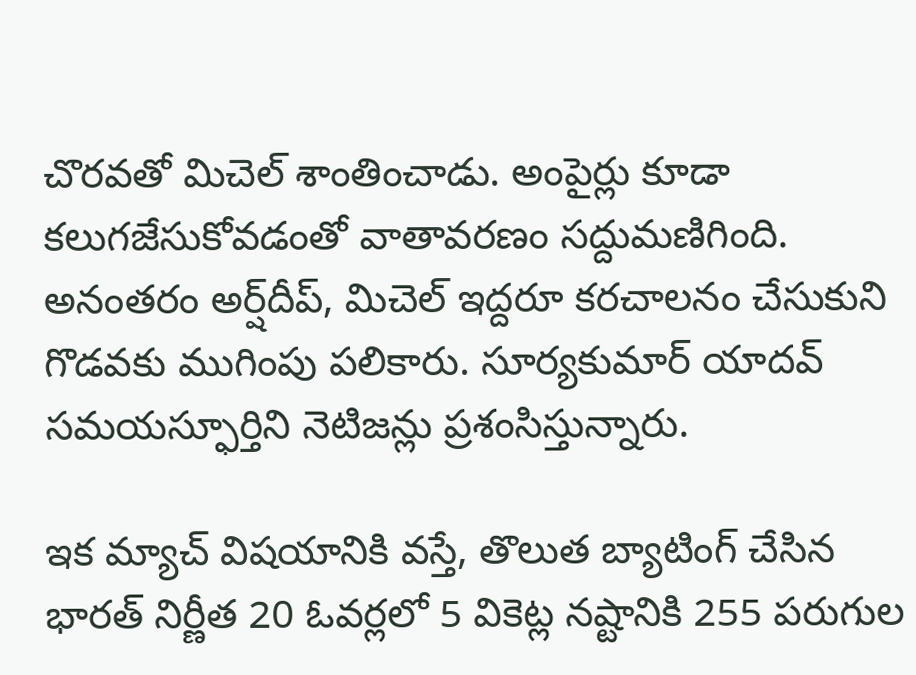చొరవతో మిచెల్ శాంతించాడు. అంపైర్లు కూడా కలుగజేసుకోవడంతో వాతావరణం సద్దుమణిగింది. అనంతరం అర్ష్‌దీప్, మిచెల్ ఇద్దరూ కరచాలనం చేసుకుని గొడవకు ముగింపు పలికారు. సూర్యకుమార్ యాదవ్ సమయస్ఫూర్తిని నెటిజన్లు ప్రశంసిస్తున్నారు.

ఇక మ్యాచ్ విషయానికి వస్తే, తొలుత బ్యాటింగ్ చేసిన భారత్ నిర్ణీత 20 ఓవర్లలో 5 వికెట్ల నష్టానికి 255 పరుగుల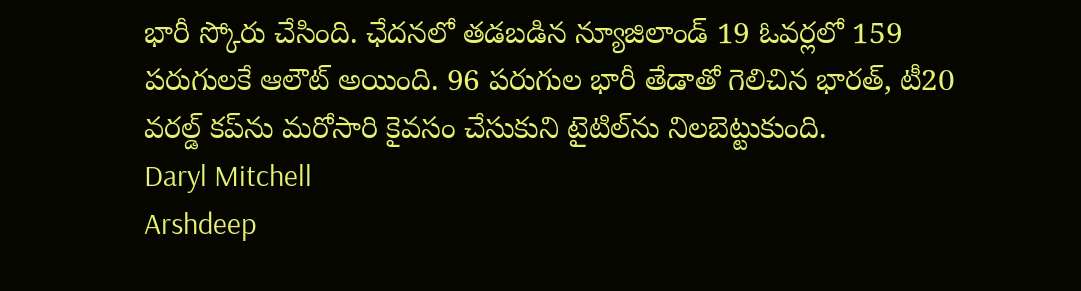భారీ స్కోరు చేసింది. ఛేదనలో తడబడిన న్యూజిలాండ్ 19 ఓవర్లలో 159 పరుగులకే ఆలౌట్ అయింది. 96 పరుగుల భారీ తేడాతో గెలిచిన భారత్, టీ20 వరల్డ్ కప్‌ను మరోసారి కైవసం చేసుకుని టైటిల్‌ను నిలబెట్టుకుంది.
Daryl Mitchell
Arshdeep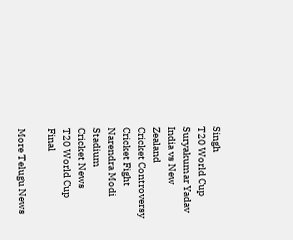Singh
T20 World Cup
Suryakumar Yadav
India vs New Zealand
Cricket Controversy
Cricket Fight
Narendra Modi Stadium
Cricket News
T20 World Cup Final

More Telugu News